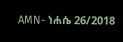AMN- ነሐሴ 26/2018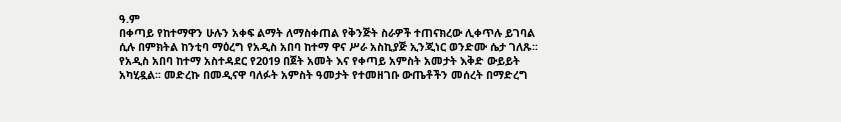ዓ.ም
በቀጣይ የከተማዋን ሁሉን አቀፍ ልማት ለማስቀጠል የቅንጅት ስራዎች ተጠናክረው ሊቀጥሉ ይገባል ሲሉ በምክትል ከንቲባ ማዕረግ የአዲስ አበባ ከተማ ዋና ሥራ አስኪያጅ ኢንጂነር ወንድሙ ሴታ ገለጹ፡፡
የአዲስ አበባ ከተማ አስተዳደር የ2019 በጀት አመት እና የቀጣይ አምስት አመታት እቅድ ውይይት አካሂዷል፡፡ መድረኩ በመዲናዋ ባለፉት አምስት ዓመታት የተመዘገቡ ውጤቶችን መሰረት በማድረግ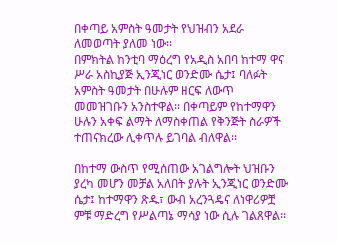በቀጣይ አምስት ዓመታት የህዝብን አደራ ለመወጣት ያለመ ነው፡፡
በምክትል ከንቲባ ማዕረግ የአዲስ አበባ ከተማ ዋና ሥራ አስኪያጅ ኢንጂነር ወንድሙ ሴታ፤ ባለፉት አምስት ዓመታት በሁሉም ዘርፍ ለውጥ መመዝገቡን አንስተዋል፡፡ በቀጣይም የከተማዋን ሁሉን አቀፍ ልማት ለማስቀጠል የቅንጅት ስራዎች ተጠናክረው ሊቀጥሉ ይገባል ብለዋል፡፡

በከተማ ውስጥ የሚሰጠው አገልግሎት ህዝቡን ያረካ መሆን መቻል አለበት ያሉት ኢንጂነር ወንድሙ ሴታ፤ ከተማዋን ጽዱ፣ ውብ አረንጓዴና ለነዋሪዎቿ ምቹ ማድረግ የሥልጣኔ ማሳያ ነው ሲሉ ገልጸዋል፡፡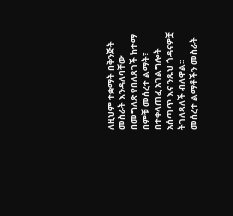ለዚህም ተቋማት በቅንጅት መስራት እንዳለባቸው በመግለጽ የበለጸገች ከተማ በምቹ መሰረተ ልማት፣ በተቀላጠፈ አገልግሎት አሰጣጥ እና ንጹህ ጎዳናዎቿ ትገለጻለች ብለዋል፡፡
መሰረተ ልማቶችን መስራት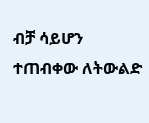ብቻ ሳይሆን ተጠብቀው ለትውልድ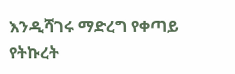እንዲሻገሩ ማድረግ የቀጣይ የትኩረት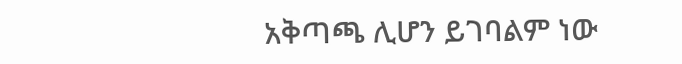አቅጣጫ ሊሆን ይገባልም ነው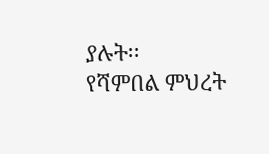ያሉት፡፡
የሻምበል ምህረት